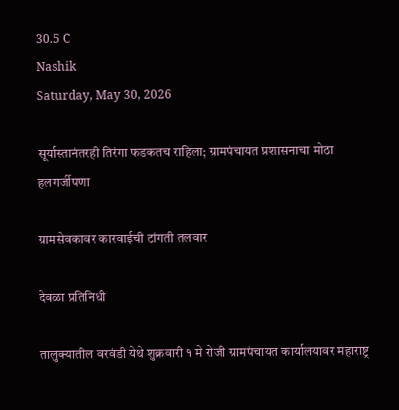30.5 C
Nashik
Saturday, May 30, 2026

सूर्यास्तानंतरही तिरंगा फडकतच राहिला; ग्रामपंचायत प्रशासनाचा मोठा हलगर्जीपणा

ग्रामसेवकावर कारवाईची टांगती तलवार

देवळा प्रतिनिधी

तालुक्यातील वरवंडी येथे शुक्रवारी १ मे रोजी ग्रामपंचायत कार्यालयावर महाराष्ट्र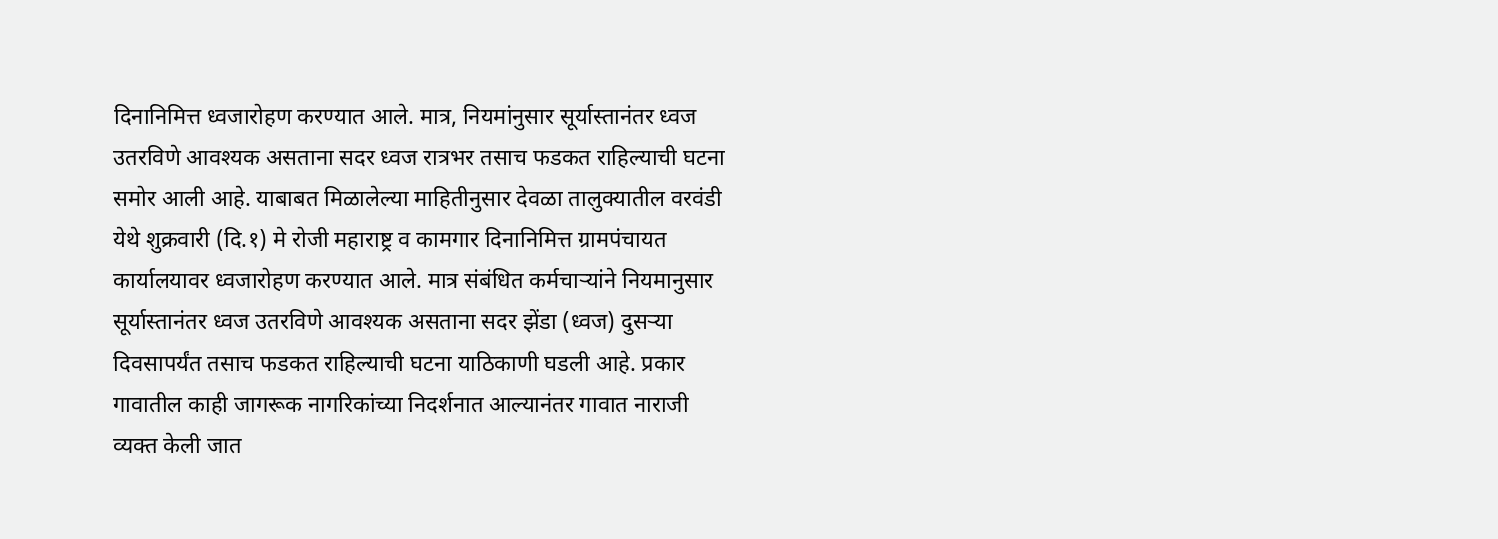दिनानिमित्त ध्वजारोहण करण्यात आले. मात्र, नियमांनुसार सूर्यास्तानंतर ध्वज उतरविणे आवश्यक असताना सदर ध्वज रात्रभर तसाच फडकत राहिल्याची घटना समोर आली आहे. याबाबत मिळालेल्या माहितीनुसार देवळा तालुक्यातील वरवंडी येथे शुक्रवारी (दि.१) मे रोजी महाराष्ट्र व कामगार दिनानिमित्त ग्रामपंचायत कार्यालयावर ध्वजारोहण करण्यात आले. मात्र संबंधित कर्मचाऱ्यांने नियमानुसार सूर्यास्तानंतर ध्वज उतरविणे आवश्यक असताना सदर झेंडा (ध्वज) दुसऱ्या दिवसापर्यंत तसाच फडकत राहिल्याची घटना याठिकाणी घडली आहे. प्रकार गावातील काही जागरूक नागरिकांच्या निदर्शनात आल्यानंतर गावात नाराजी व्यक्त केली जात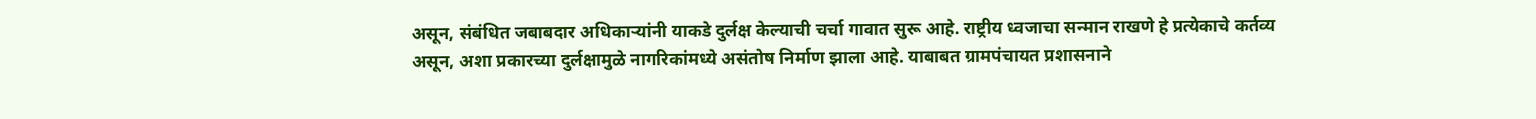असून, संबंधित जबाबदार अधिकाऱ्यांनी याकडे दुर्लक्ष केल्याची चर्चा गावात सुरू आहे. राष्ट्रीय ध्वजाचा सन्मान राखणे हे प्रत्येकाचे कर्तव्य असून, अशा प्रकारच्या दुर्लक्षामुळे नागरिकांमध्ये असंतोष निर्माण झाला आहे. याबाबत ग्रामपंचायत प्रशासनाने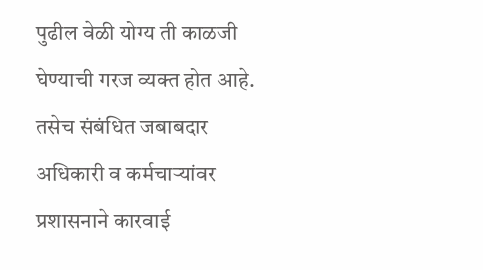पुढील वेळी योग्य ती काळजी घेण्याची गरज व्यक्त होत आहे. तसेच संबंधित जबाबदार अधिकारी व कर्मचाऱ्यांवर प्रशासनाने कारवाई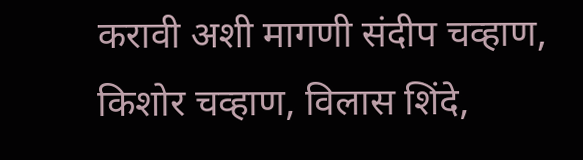करावी अशी मागणी संदीप चव्हाण, किशोर चव्हाण, विलास शिंदे,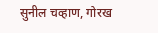सुनील चव्हाण, गोरख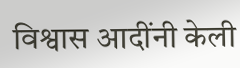विश्वास आदींनी केली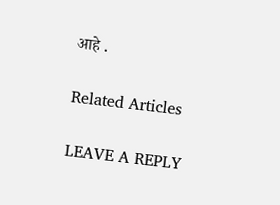आहे .

Related Articles

LEAVE A REPLY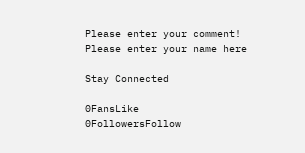Please enter your comment!
Please enter your name here

Stay Connected

0FansLike
0FollowersFollow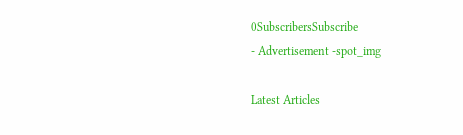0SubscribersSubscribe
- Advertisement -spot_img

Latest Articles